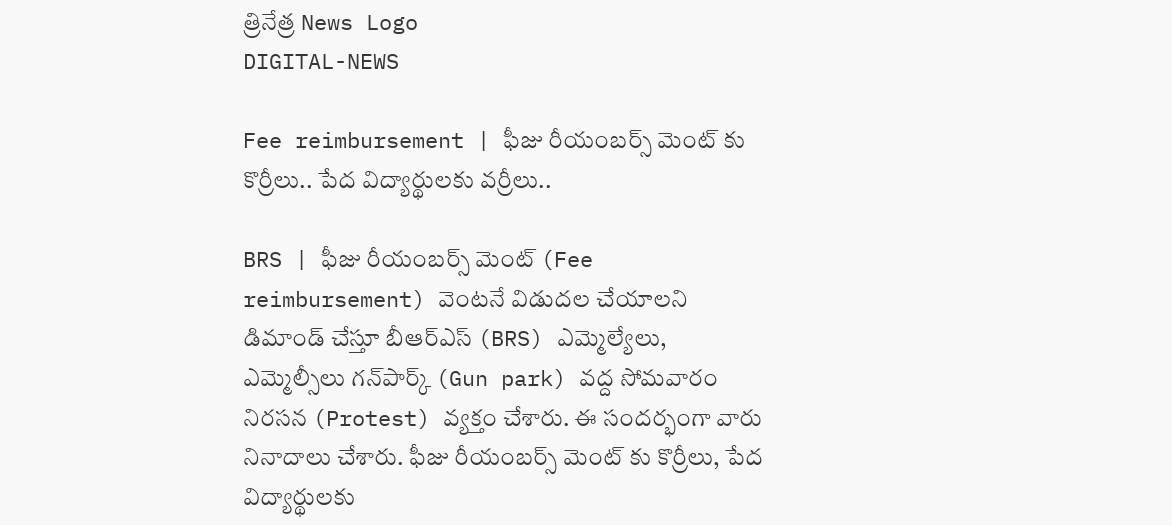త్రినేత్ర News Logo
DIGITAL-NEWS

Fee reimbursement | ఫీజు రీయంబర్స్ మెంట్ కు కొర్రీలు.. పేద విద్యార్థులకు వర్రీలు..

BRS | ఫీజు రీయంబర్స్ మెంట్ (Fee reimbursement) వెంటనే విడుదల చేయాలని డిమాండ్ చేస్తూ బీఆర్ఎస్ (BRS) ఎమ్మెల్యేలు, ఎమ్మెల్సీలు గ‌న్‌పార్క్ (Gun park) వ‌ద్ద సోమ‌వారం నిర‌స‌న (Protest) వ్య‌క్తం చేశారు. ఈ సంద‌ర్భంగా వారు నినాదాలు చేశారు. ఫీజు రీయంబర్స్ మెంట్ కు కొర్రీలు, పేద విద్యార్థులకు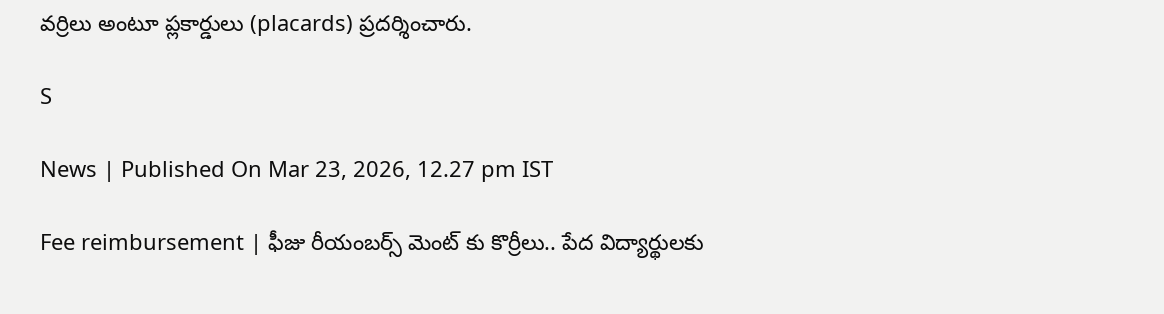వర్రిలు అంటూ ప్లకార్డులు (placards) ప్ర‌ద‌ర్శించారు.

S

News | Published On Mar 23, 2026, 12.27 pm IST

Fee reimbursement | ఫీజు రీయంబర్స్ మెంట్ కు కొర్రీలు.. పేద విద్యార్థులకు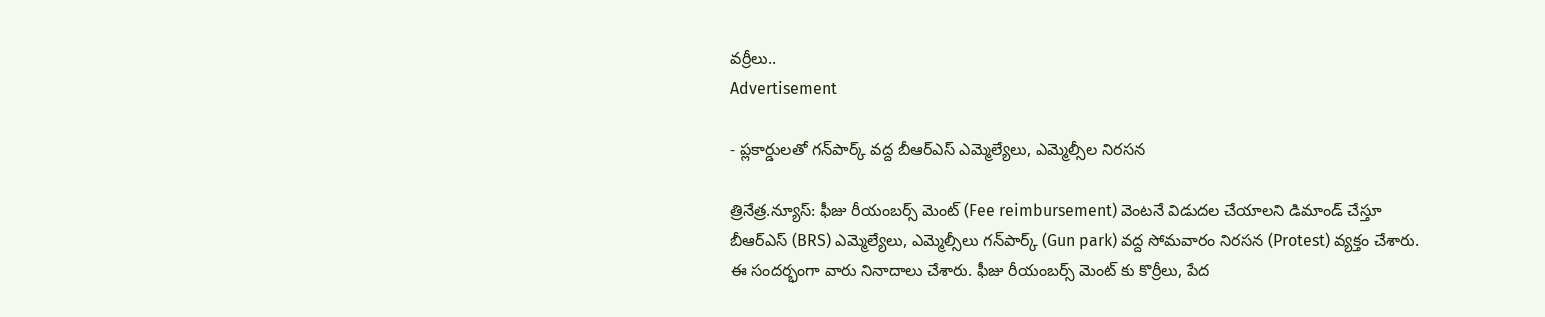వర్రీలు..
Advertisement

- ప్ల‌కార్డులతో గ‌న్‌పార్క్ వ‌ద్ద‌ బీఆర్ఎస్ ఎమ్మెల్యేలు, ఎమ్మెల్సీల నిర‌స‌న

త్రినేత్ర‌.న్యూస్‌: ఫీజు రీయంబర్స్ మెంట్ (Fee reimbursement) వెంటనే విడుదల చేయాలని డిమాండ్ చేస్తూ బీఆర్ఎస్ (BRS) ఎమ్మెల్యేలు, ఎమ్మెల్సీలు గ‌న్‌పార్క్ (Gun park) వ‌ద్ద సోమ‌వారం నిర‌స‌న (Protest) వ్య‌క్తం చేశారు. ఈ సంద‌ర్భంగా వారు నినాదాలు చేశారు. ఫీజు రీయంబర్స్ మెంట్ కు కొర్రీలు, పేద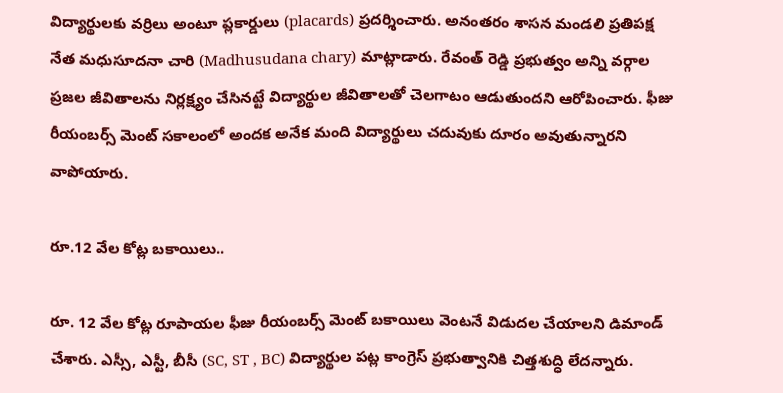విద్యార్థులకు వర్రిలు అంటూ ప్లకార్డులు (placards) ప్ర‌ద‌ర్శించారు. అనంతరం శాసన మండలి ప్రతిపక్ష నేత మధుసూదనా చారి (Madhusudana chary) మాట్లాడారు. రేవంత్ రెడ్డి ప్రభుత్వం అన్ని వర్గాల ప్రజల జీవితాలను నిర్ల‌క్ష్యం చేసిన‌ట్టే విద్యార్థుల జీవితాలతో చెలగాటం ఆడుతుందని ఆరోపించారు. ఫీజు రీయంబర్స్ మెంట్ సకాలంలో అందక అనేక మంది విద్యార్థులు చదువుకు దూరం అవుతున్నార‌ని వాపోయారు.

రూ.12 వేల కోట్ల బ‌కాయిలు..

రూ. 12 వేల కోట్ల రూపాయల ఫీజు రీయంబర్స్ మెంట్ బకాయిలు వెంటనే విడుదల చేయాలని డిమాండ్ చేశారు. ఎస్సీ, ఎస్టీ, బీసీ (SC, ST , BC) విద్యార్థుల పట్ల కాంగ్రెస్‌ ప్రభుత్వానికి చిత్తశుద్ధి లేదన్నారు.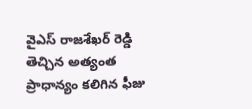వైఎస్ రాజశేఖర్ రెడ్డి తెచ్చిన అత్యంత ప్రాధాన్యం కలిగిన ఫీజు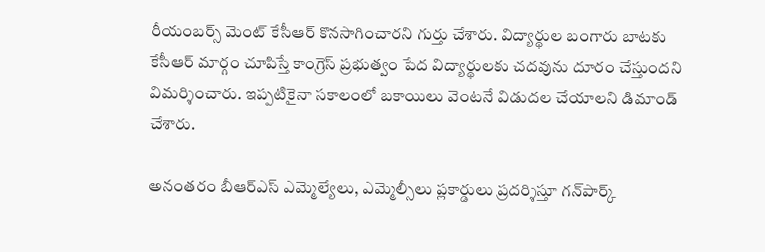రీయంబర్స్ మెంట్ కేసీఆర్ కొనసాగించార‌ని గుర్తు చేశారు. విద్యార్థుల బంగారు బాటకు కేసీఆర్ మార్గం చూపిస్తే కాంగ్రెస్‌ ప్రభుత్వం పేద విద్యార్థులకు చదవును దూరం చేస్తుందని విమ‌ర్శించారు. ఇప్పటికైనా సకాలంలో బ‌కాయిలు వెంటనే విడుదల చేయాలని డిమాండ్ చేశారు.

అనంత‌రం బీఆర్ఎస్ ఎమ్మెల్యేలు, ఎమ్మెల్సీలు ప్లకార్డులు ప్ర‌ద‌ర్శిస్తూ గ‌న్‌పార్క్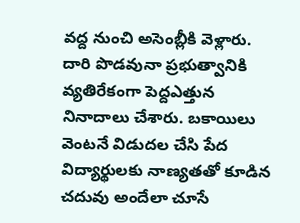వ‌ద్ద నుంచి అసెంబ్లీకి వెళ్లారు. దారి పొడ‌వునా ప్ర‌భుత్వానికి వ్య‌తిరేకంగా పెద్దఎత్తున నినాదాలు చేశారు. బ‌కాయిలు వెంట‌నే విడుద‌ల చేసి పేద విద్యార్థుల‌కు నాణ్య‌తతో కూడిన చ‌దువు అందేలా చూసే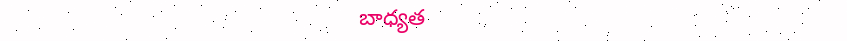బాధ్య‌త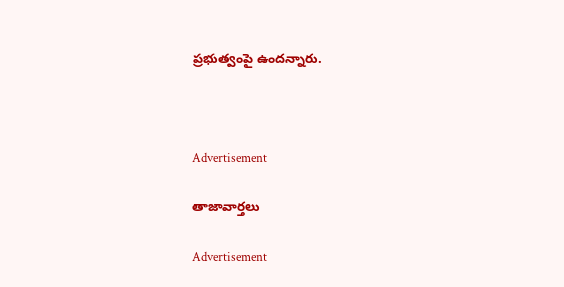ప్ర‌భుత్వంపై ఉంద‌న్నారు.



Advertisement

తాజావార్తలు

Advertisement